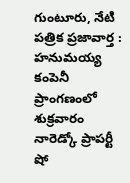గుంటూరు, నేటి పత్రిక ప్రజావార్త :
హనుమయ్య కంపెనీ ప్రాంగణంలో శుక్రవారం నారెడ్కో ప్రాపర్టీ షో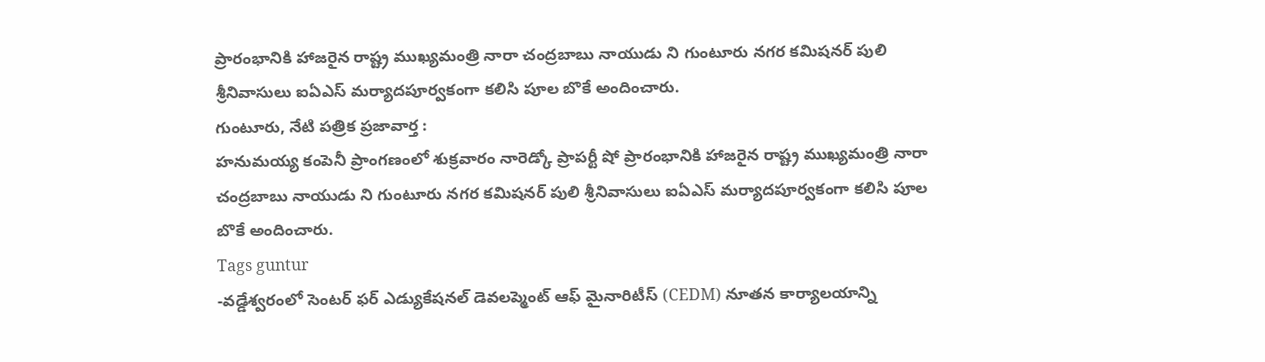ప్రారంభానికి హాజరైన రాష్ట్ర ముఖ్యమంత్రి నారా చంద్రబాబు నాయుడు ని గుంటూరు నగర కమిషనర్ పులి శ్రీనివాసులు ఐఏఎస్ మర్యాదపూర్వకంగా కలిసి పూల బొకే అందించారు.
గుంటూరు, నేటి పత్రిక ప్రజావార్త :
హనుమయ్య కంపెనీ ప్రాంగణంలో శుక్రవారం నారెడ్కో ప్రాపర్టీ షో ప్రారంభానికి హాజరైన రాష్ట్ర ముఖ్యమంత్రి నారా చంద్రబాబు నాయుడు ని గుంటూరు నగర కమిషనర్ పులి శ్రీనివాసులు ఐఏఎస్ మర్యాదపూర్వకంగా కలిసి పూల బొకే అందించారు.
Tags guntur
-వడ్డేశ్వరంలో సెంటర్ ఫర్ ఎడ్యుకేషనల్ డెవలప్మెంట్ ఆఫ్ మైనారిటీస్ (CEDM) నూతన కార్యాలయాన్ని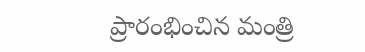ప్రారంభించిన మంత్రి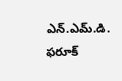ఎన్.ఎమ్.డి. ఫరూక్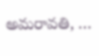అమరావతి, …